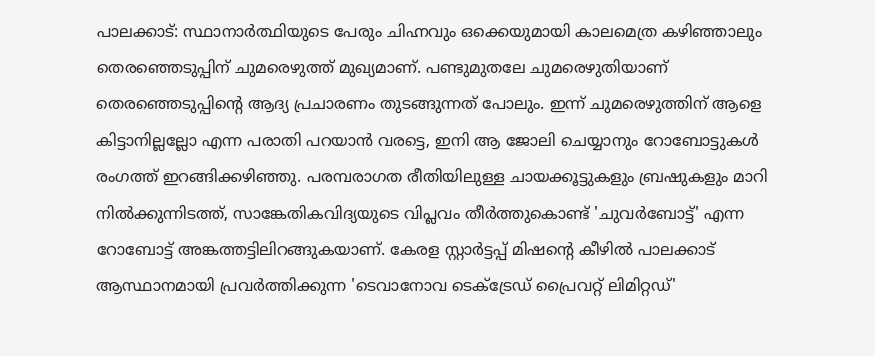പാലക്കാട്: സ്ഥാനാര്‍ത്ഥിയുടെ പേരും ചിഹ്നവും ഒക്കെയുമായി കാലമെത്ര കഴിഞ്ഞാലും തെരഞ്ഞെടുപ്പിന് ചുമരെഴുത്ത് മുഖ്യമാണ്. പണ്ടുമുതലേ ചുമരെഴുതിയാണ് തെരഞ്ഞെടുപ്പിന്റെ ആദ്യ പ്രചാരണം തുടങ്ങുന്നത് പോലും. ഇന്ന് ചുമരെഴുത്തിന് ആളെ കിട്ടാനില്ലല്ലോ എന്ന പരാതി പറയാന്‍ വരട്ടെ, ഇനി ആ ജോലി ചെയ്യാനും റോബോട്ടുകള്‍ രംഗത്ത് ഇറങ്ങിക്കഴിഞ്ഞു. പരമ്പരാഗത രീതിയിലുള്ള ചായക്കൂട്ടുകളും ബ്രഷുകളും മാറി നില്‍ക്കുന്നിടത്ത്, സാങ്കേതികവിദ്യയുടെ വിപ്ലവം തീര്‍ത്തുകൊണ്ട് 'ചുവര്‍ബോട്ട്' എന്ന റോബോട്ട് അങ്കത്തട്ടിലിറങ്ങുകയാണ്. കേരള സ്റ്റാര്‍ട്ടപ്പ് മിഷന്റെ കീഴില്‍ പാലക്കാട് ആസ്ഥാനമായി പ്രവര്‍ത്തിക്കുന്ന 'ടെവാനോവ ടെക്ട്രേഡ് പ്രൈവറ്റ് ലിമിറ്റഡ്'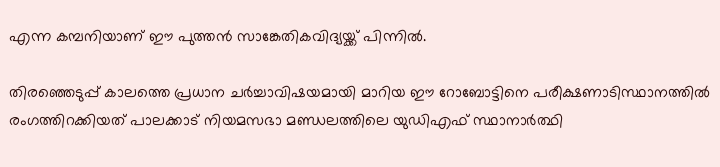എന്ന കമ്പനിയാണ് ഈ പുത്തന്‍ സാങ്കേതികവിദ്യയ്ക്ക് പിന്നില്‍.

തിരഞ്ഞെടുപ്പ് കാലത്തെ പ്രധാന ചര്‍ച്ചാവിഷയമായി മാറിയ ഈ റോബോട്ടിനെ പരീക്ഷണാടിസ്ഥാനത്തില്‍ രംഗത്തിറക്കിയത് പാലക്കാട് നിയമസഭാ മണ്ഡലത്തിലെ യുഡിഎഫ് സ്ഥാനാര്‍ത്ഥി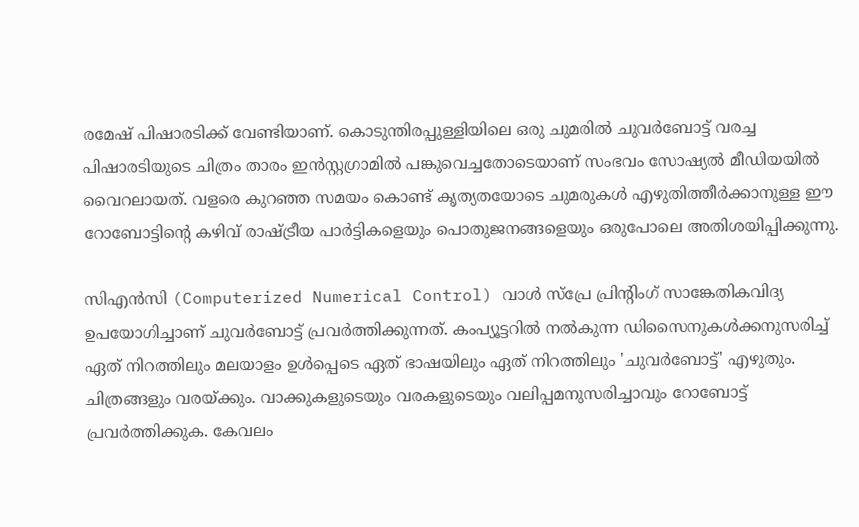രമേഷ് പിഷാരടിക്ക് വേണ്ടിയാണ്. കൊടുന്തിരപ്പുള്ളിയിലെ ഒരു ചുമരില്‍ ചുവര്‍ബോട്ട് വരച്ച പിഷാരടിയുടെ ചിത്രം താരം ഇന്‍സ്റ്റഗ്രാമില്‍ പങ്കുവെച്ചതോടെയാണ് സംഭവം സോഷ്യല്‍ മീഡിയയില്‍ വൈറലായത്. വളരെ കുറഞ്ഞ സമയം കൊണ്ട് കൃത്യതയോടെ ചുമരുകള്‍ എഴുതിത്തീര്‍ക്കാനുള്ള ഈ റോബോട്ടിന്റെ കഴിവ് രാഷ്ട്രീയ പാര്‍ട്ടികളെയും പൊതുജനങ്ങളെയും ഒരുപോലെ അതിശയിപ്പിക്കുന്നു.

സിഎന്‍സി (Computerized Numerical Control) വാള്‍ സ്‌പ്രേ പ്രിന്റിംഗ് സാങ്കേതികവിദ്യ ഉപയോഗിച്ചാണ് ചുവര്‍ബോട്ട് പ്രവര്‍ത്തിക്കുന്നത്. കംപ്യൂട്ടറില്‍ നല്‍കുന്ന ഡിസൈനുകള്‍ക്കനുസരിച്ച് ഏത് നിറത്തിലും മലയാളം ഉള്‍പ്പെടെ ഏത് ഭാഷയിലും ഏത് നിറത്തിലും 'ചുവര്‍ബോട്ട്' എഴുതും. ചിത്രങ്ങളും വരയ്ക്കും. വാക്കുകളുടെയും വരകളുടെയും വലിപ്പമനുസരിച്ചാവും റോബോട്ട് പ്രവര്‍ത്തിക്കുക. കേവലം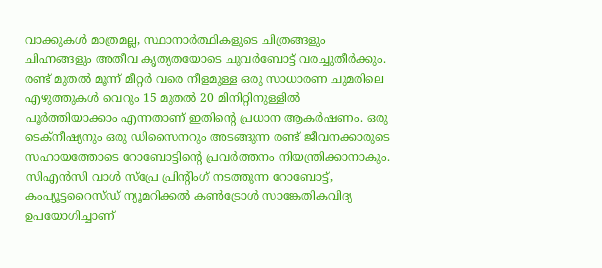വാക്കുകള്‍ മാത്രമല്ല, സ്ഥാനാര്‍ത്ഥികളുടെ ചിത്രങ്ങളും ചിഹ്നങ്ങളും അതീവ കൃത്യതയോടെ ചുവര്‍ബോട്ട് വരച്ചുതീര്‍ക്കും. രണ്ട് മുതല്‍ മൂന്ന് മീറ്റര്‍ വരെ നീളമുള്ള ഒരു സാധാരണ ചുമരിലെ എഴുത്തുകള്‍ വെറും 15 മുതല്‍ 20 മിനിറ്റിനുള്ളില്‍ പൂര്‍ത്തിയാക്കാം എന്നതാണ് ഇതിന്റെ പ്രധാന ആകര്‍ഷണം. ഒരു ടെക്‌നീഷ്യനും ഒരു ഡിസൈനറും അടങ്ങുന്ന രണ്ട് ജീവനക്കാരുടെ സഹായത്തോടെ റോബോട്ടിന്റെ പ്രവര്‍ത്തനം നിയന്ത്രിക്കാനാകും. സിഎന്‍സി വാള്‍ സ്‌പ്രേ പ്രിന്റിംഗ് നടത്തുന്ന റോബോട്ട്, കംപ്യൂട്ടറൈസ്ഡ് ന്യൂമറിക്കല്‍ കണ്‍ട്രോള്‍ സാങ്കേതികവിദ്യ ഉപയോഗിച്ചാണ്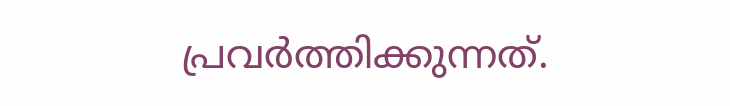പ്രവര്‍ത്തിക്കുന്നത്.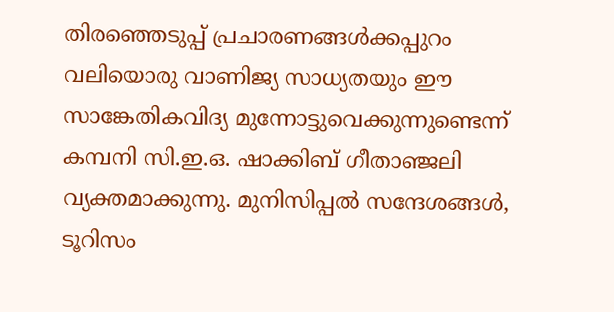തിരഞ്ഞെടുപ്പ് പ്രചാരണങ്ങള്‍ക്കപ്പുറം വലിയൊരു വാണിജ്യ സാധ്യതയും ഈ സാങ്കേതികവിദ്യ മുന്നോട്ടുവെക്കുന്നുണ്ടെന്ന് കമ്പനി സി.ഇ.ഒ. ഷാക്കിബ് ഗീതാഞ്ജലി വ്യക്തമാക്കുന്നു. മുനിസിപ്പല്‍ സന്ദേശങ്ങള്‍, ടൂറിസം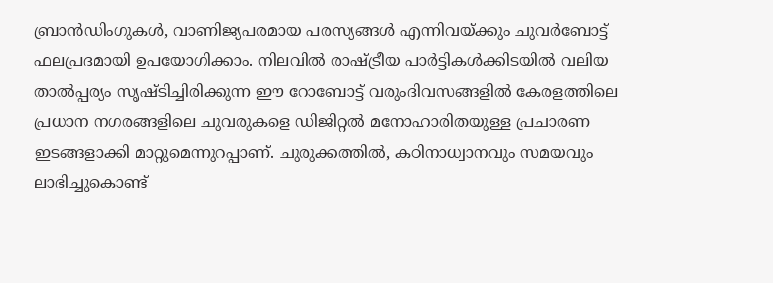ബ്രാന്‍ഡിംഗുകള്‍, വാണിജ്യപരമായ പരസ്യങ്ങള്‍ എന്നിവയ്ക്കും ചുവര്‍ബോട്ട് ഫലപ്രദമായി ഉപയോഗിക്കാം. നിലവില്‍ രാഷ്ട്രീയ പാര്‍ട്ടികള്‍ക്കിടയില്‍ വലിയ താല്‍പ്പര്യം സൃഷ്ടിച്ചിരിക്കുന്ന ഈ റോബോട്ട് വരുംദിവസങ്ങളില്‍ കേരളത്തിലെ പ്രധാന നഗരങ്ങളിലെ ചുവരുകളെ ഡിജിറ്റല്‍ മനോഹാരിതയുള്ള പ്രചാരണ ഇടങ്ങളാക്കി മാറ്റുമെന്നുറപ്പാണ്. ചുരുക്കത്തില്‍, കഠിനാധ്വാനവും സമയവും ലാഭിച്ചുകൊണ്ട്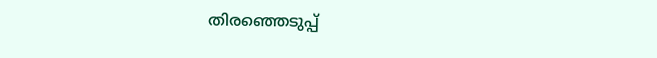തിരഞ്ഞെടുപ്പ്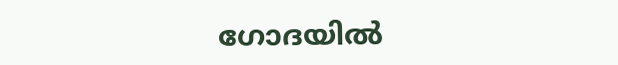ഗോദയില്‍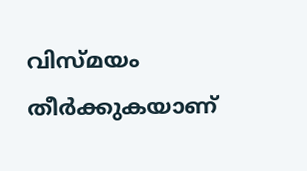വിസ്മയം തീര്‍ക്കുകയാണ്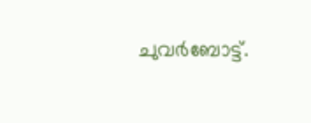ചുവര്‍ബോട്ട്.